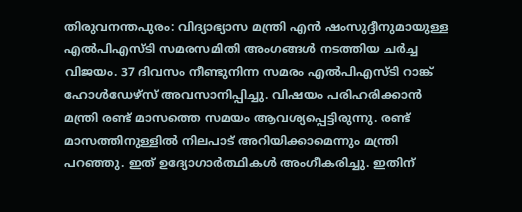തിരുവനന്തപുരം: വിദ്യാഭ്യാസ മന്ത്രി എന്‍ ഷംസുദ്ദീനുമായുള്ള എല്‍പിഎസ്ടി സമരസമിതി അംഗങ്ങള്‍ നടത്തിയ ചര്‍ച്ച വിജയം. 37 ദിവസം നീണ്ടുനിന്ന സമരം എല്‍പിഎസ്ടി റാങ്ക് ഹോള്‍ഡേഴ്സ് അവസാനിപ്പിച്ചു. വിഷയം പരിഹരിക്കാന്‍ മന്ത്രി രണ്ട് മാസത്തെ സമയം ആവശ്യപ്പെട്ടിരുന്നു. രണ്ട് മാസത്തിനുള്ളില്‍ നിലപാട് അറിയിക്കാമെന്നും മന്ത്രി പറഞ്ഞു. ഇത് ഉദ്യോഗാര്‍ത്ഥികള്‍ അംഗീകരിച്ചു. ഇതിന്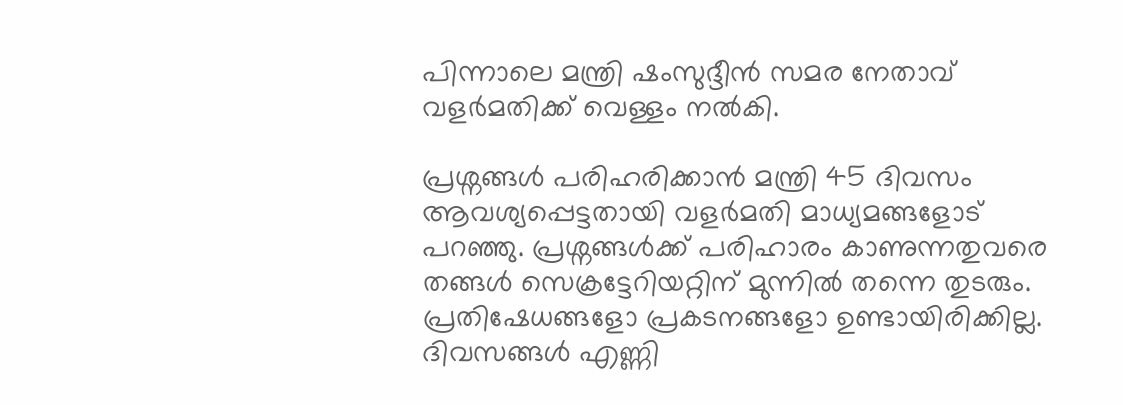പിന്നാലെ മന്ത്രി ഷംസുദ്ദീന്‍ സമര നേതാവ് വളര്‍മതിക്ക് വെള്ളം നല്‍കി.

പ്രശ്നങ്ങള്‍ പരിഹരിക്കാന്‍ മന്ത്രി 45 ദിവസം ആവശ്യപ്പെട്ടതായി വളര്‍മതി മാധ്യമങ്ങളോട് പറഞ്ഞു. പ്രശ്നങ്ങള്‍ക്ക് പരിഹാരം കാണുന്നതുവരെ തങ്ങള്‍ സെക്രട്ടേറിയറ്റിന് മുന്നില്‍ തന്നെ തുടരും. പ്രതിഷേധങ്ങളോ പ്രകടനങ്ങളോ ഉണ്ടായിരിക്കില്ല. ദിവസങ്ങള്‍ എണ്ണി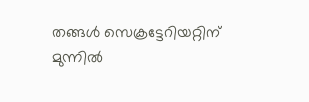തങ്ങള്‍ സെക്രട്ടേറിയറ്റിന് മുന്നില്‍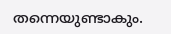തന്നെയുണ്ടാകും.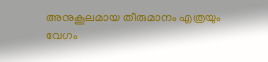അനുകൂലമായ തീരുമാനം എത്രയും വേഗം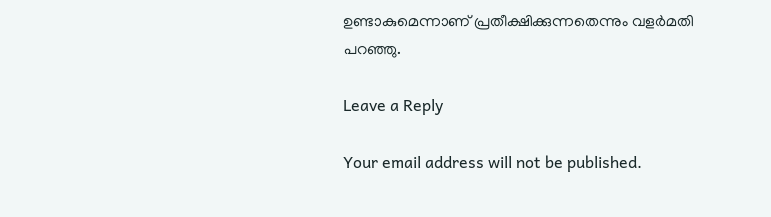ഉണ്ടാകുമെന്നാണ് പ്രതീക്ഷിക്കുന്നതെന്നും വളര്‍മതി പറഞ്ഞു.

Leave a Reply

Your email address will not be published.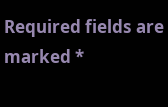Required fields are marked *